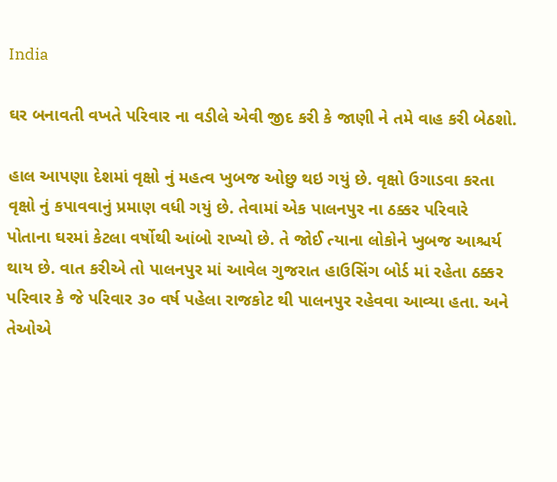India

ઘર બનાવતી વખતે પરિવાર ના વડીલે એવી જીદ કરી કે જાણી ને તમે વાહ કરી બેઠશો.

હાલ આપણા દેશમાં વૃક્ષો નું મહત્વ ખુબજ ઓછુ થઇ ગયું છે. વૃક્ષો ઉગાડવા કરતા વૃક્ષો નું કપાવવાનું પ્રમાણ વધી ગયું છે. તેવામાં એક પાલનપુર ના ઠક્કર પરિવારે પોતાના ઘરમાં કેટલા વર્ષોથી આંબો રાખ્યો છે. તે જોઈ ત્યાના લોકોને ખુબજ આશ્ચર્ય થાય છે. વાત કરીએ તો પાલનપુર માં આવેલ ગુજરાત હાઉસિંગ બોર્ડ માં રહેતા ઠક્કર પરિવાર કે જે પરિવાર ૩૦ વર્ષ પહેલા રાજકોટ થી પાલનપુર રહેવવા આવ્યા હતા. અને તેઓએ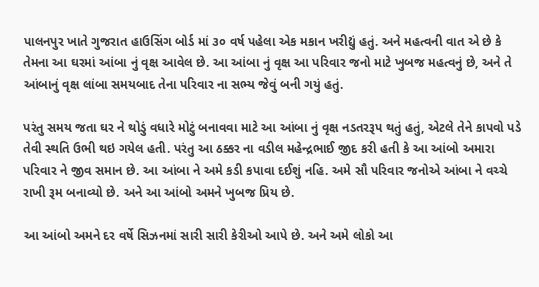પાલનપુર ખાતે ગુજરાત હાઉસિંગ બોર્ડ માં ૩૦ વર્ષ પહેલા એક મકાન ખરીદ્યું હતું. અને મહત્વની વાત એ છે કે તેમના આ ઘરમાં આંબા નું વૃક્ષ આવેલ છે. આ આંબા નું વૃક્ષ આ પરિવાર જનો માટે ખુબજ મહત્વનું છે, અને તે આંબાનું વૃક્ષ લાંબા સમયબાદ તેના પરિવાર ના સભ્ય જેવું બની ગયું હતું.

પરંતુ સમય જતા ઘર ને થોડું વધારે મોટું બનાવવા માટે આ આંબા નું વૃક્ષ નડતરરૂપ થતું હતું, એટલે તેને કાપવો પડે તેવી સ્થતિ ઉભી થઇ ગયેલ હતી. પરંતુ આ ઠક્કર ના વડીલ મહેન્દ્રભાઈ જીદ કરી હતી કે આ આંબો અમારા પરિવાર ને જીવ સમાન છે. આ આંબા ને અમે કડી કપાવા દઈશું નહિ. અમે સૌ પરિવાર જનોએ આંબા ને વચ્ચે રાખી રૂમ બનાવ્યો છે. અને આ આંબો અમને ખુબજ પ્રિય છે.

આ આંબો અમને દર વર્ષે સિઝનમાં સારી સારી કેરીઓ આપે છે. અને અમે લોકો આ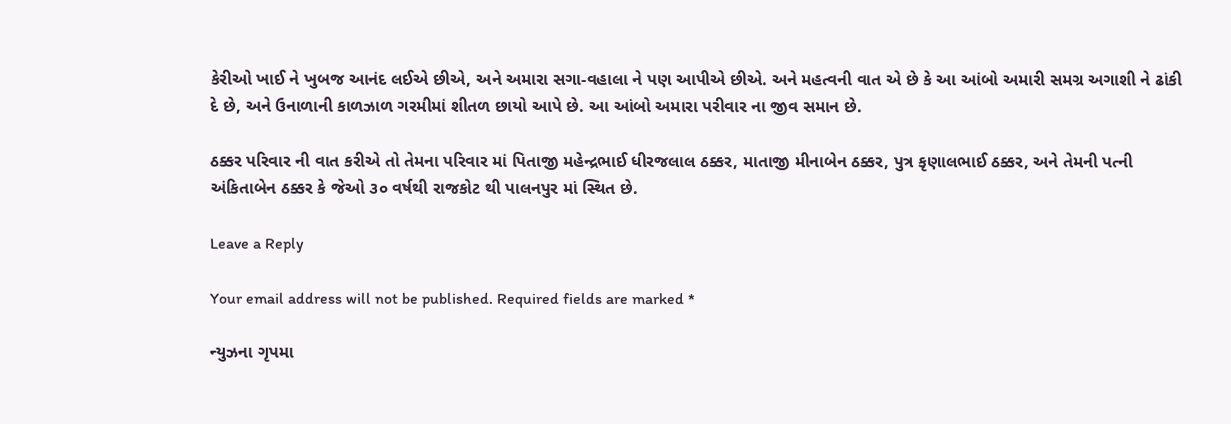કેરીઓ ખાઈ ને ખુબજ આનંદ લઈએ છીએ, અને અમારા સગા-વહાલા ને પણ આપીએ છીએ. અને મહત્વની વાત એ છે કે આ આંબો અમારી સમગ્ર અગાશી ને ઢાંકી દે છે, અને ઉનાળાની કાળઝાળ ગરમીમાં શીતળ છાયો આપે છે. આ આંબો અમારા પરીવાર ના જીવ સમાન છે.

ઠક્કર પરિવાર ની વાત કરીએ તો તેમના પરિવાર માં પિતાજી મહેન્દ્રભાઈ ધીરજલાલ ઠક્કર, માતાજી મીનાબેન ઠક્કર, પુત્ર કૃણાલભાઈ ઠક્કર, અને તેમની પત્ની અંકિતાબેન ઠક્કર કે જેઓ ૩૦ વર્ષથી રાજકોટ થી પાલનપુર માં સ્થિત છે.

Leave a Reply

Your email address will not be published. Required fields are marked *

ન્યુઝના ગૃપમા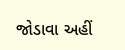જોડાવા અહીં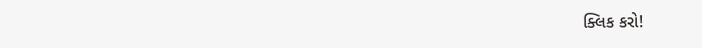ક્લિક કરો!